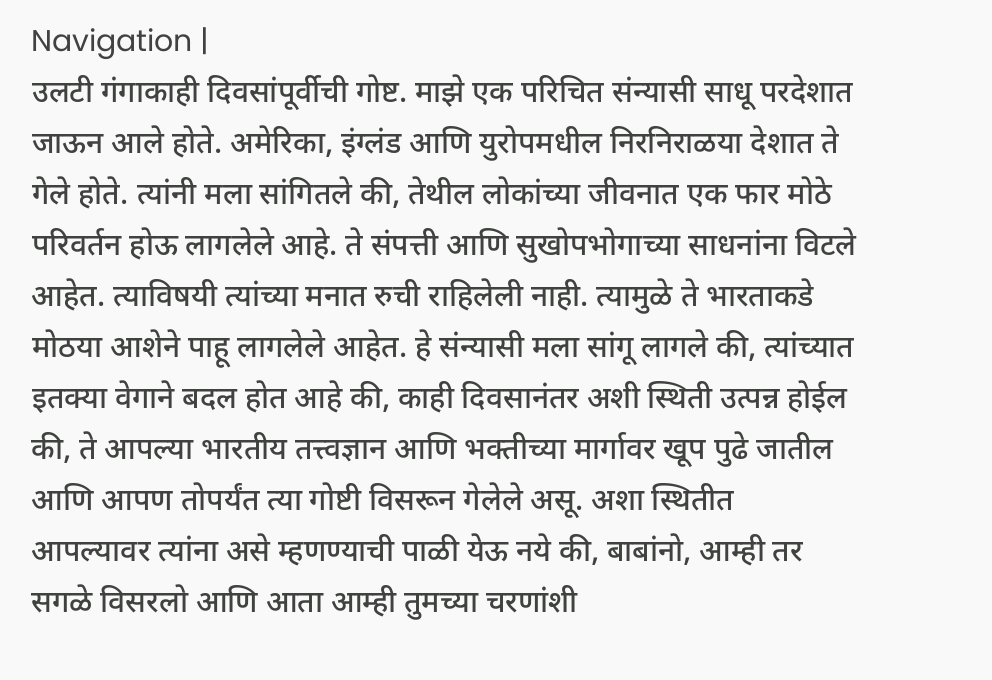Navigation |
उलटी गंगाकाही दिवसांपूर्वीची गोष्ट. माझे एक परिचित संन्यासी साधू परदेशात जाऊन आले होते. अमेरिका, इंग्लंड आणि युरोपमधील निरनिराळया देशात ते गेले होते. त्यांनी मला सांगितले की, तेथील लोकांच्या जीवनात एक फार मोठे परिवर्तन होऊ लागलेले आहे. ते संपत्ती आणि सुखोपभोगाच्या साधनांना विटले आहेत. त्याविषयी त्यांच्या मनात रुची राहिलेली नाही. त्यामुळे ते भारताकडे मोठया आशेने पाहू लागलेले आहेत. हे संन्यासी मला सांगू लागले की, त्यांच्यात इतक्या वेगाने बदल होत आहे की, काही दिवसानंतर अशी स्थिती उत्पन्न होईल की, ते आपल्या भारतीय तत्त्वज्ञान आणि भक्तीच्या मार्गावर खूप पुढे जातील आणि आपण तोपर्यंत त्या गोष्टी विसरून गेलेले असू. अशा स्थितीत आपल्यावर त्यांना असे म्हणण्याची पाळी येऊ नये की, बाबांनो, आम्ही तर सगळे विसरलो आणि आता आम्ही तुमच्या चरणांशी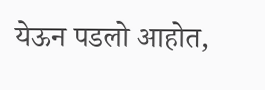येऊन पडलो आहोत,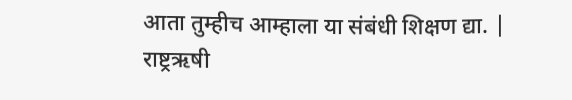आता तुम्हीच आम्हाला या संबंधी शिक्षण द्या. |
राष्ट्रऋषी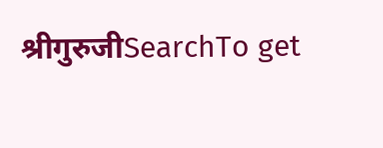श्रीगुरुजीSearchTo get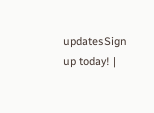updatesSign up today! |